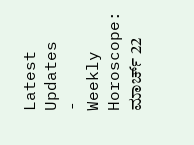Latest Updates
-
Weekly Horoscope: ಮಾರ್ಚ್ 22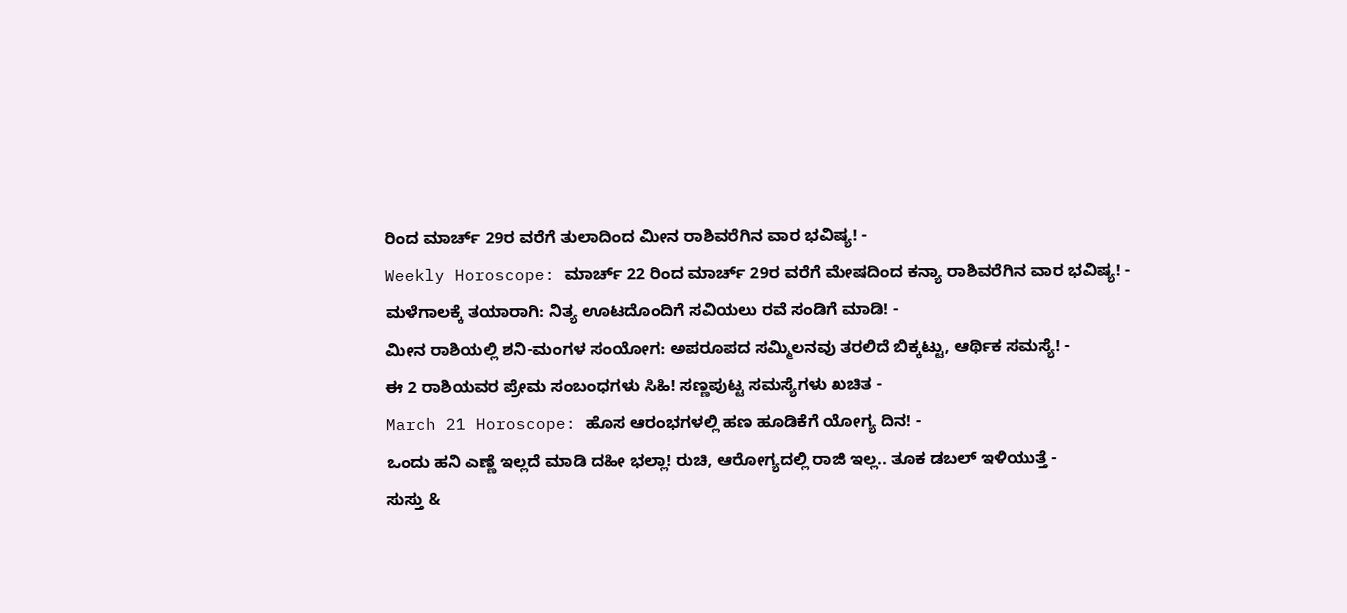ರಿಂದ ಮಾರ್ಚ್ 29ರ ವರೆಗೆ ತುಲಾದಿಂದ ಮೀನ ರಾಶಿವರೆಗಿನ ವಾರ ಭವಿಷ್ಯ! -
Weekly Horoscope: ಮಾರ್ಚ್ 22 ರಿಂದ ಮಾರ್ಚ್ 29ರ ವರೆಗೆ ಮೇಷದಿಂದ ಕನ್ಯಾ ರಾಶಿವರೆಗಿನ ವಾರ ಭವಿಷ್ಯ! -
ಮಳೆಗಾಲಕ್ಕೆ ತಯಾರಾಗಿ: ನಿತ್ಯ ಊಟದೊಂದಿಗೆ ಸವಿಯಲು ರವೆ ಸಂಡಿಗೆ ಮಾಡಿ! -
ಮೀನ ರಾಶಿಯಲ್ಲಿ ಶನಿ-ಮಂಗಳ ಸಂಯೋಗ: ಅಪರೂಪದ ಸಮ್ಮಿಲನವು ತರಲಿದೆ ಬಿಕ್ಕಟ್ಟು, ಆರ್ಥಿಕ ಸಮಸ್ಯೆ! -
ಈ 2 ರಾಶಿಯವರ ಪ್ರೇಮ ಸಂಬಂಧಗಳು ಸಿಹಿ! ಸಣ್ಣಪುಟ್ಟ ಸಮಸ್ಯೆಗಳು ಖಚಿತ -
March 21 Horoscope: ಹೊಸ ಆರಂಭಗಳಲ್ಲಿ ಹಣ ಹೂಡಿಕೆಗೆ ಯೋಗ್ಯ ದಿನ! -
ಒಂದು ಹನಿ ಎಣ್ಣೆ ಇಲ್ಲದೆ ಮಾಡಿ ದಹೀ ಭಲ್ಲಾ! ರುಚಿ, ಆರೋಗ್ಯದಲ್ಲಿ ರಾಜಿ ಇಲ್ಲ.. ತೂಕ ಡಬಲ್ ಇಳಿಯುತ್ತೆ -
ಸುಸ್ತು &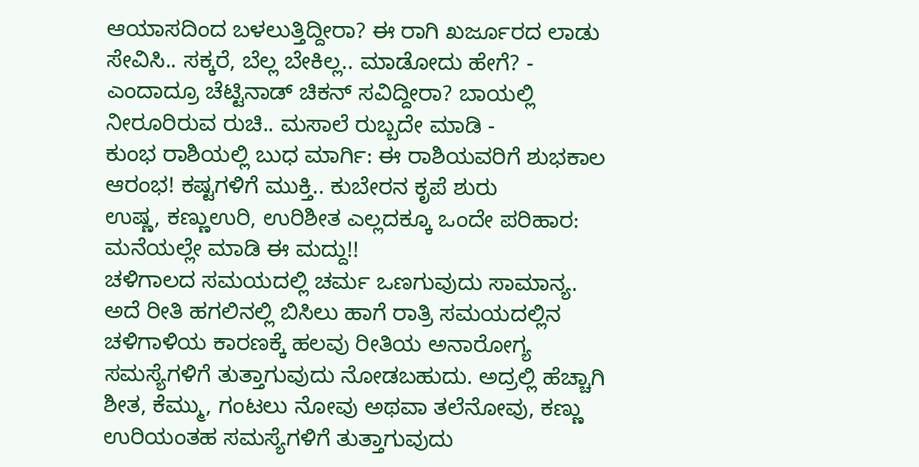ಆಯಾಸದಿಂದ ಬಳಲುತ್ತಿದ್ದೀರಾ? ಈ ರಾಗಿ ಖರ್ಜೂರದ ಲಾಡು ಸೇವಿಸಿ.. ಸಕ್ಕರೆ, ಬೆಲ್ಲ ಬೇಕಿಲ್ಲ.. ಮಾಡೋದು ಹೇಗೆ? -
ಎಂದಾದ್ರೂ ಚೆಟ್ಟಿನಾಡ್ ಚಿಕನ್ ಸವಿದ್ದೀರಾ? ಬಾಯಲ್ಲಿ ನೀರೂರಿರುವ ರುಚಿ.. ಮಸಾಲೆ ರುಬ್ಬದೇ ಮಾಡಿ -
ಕುಂಭ ರಾಶಿಯಲ್ಲಿ ಬುಧ ಮಾರ್ಗಿ: ಈ ರಾಶಿಯವರಿಗೆ ಶುಭಕಾಲ ಆರಂಭ! ಕಷ್ಟಗಳಿಗೆ ಮುಕ್ತಿ.. ಕುಬೇರನ ಕೃಪೆ ಶುರು
ಉಷ್ಣ, ಕಣ್ಣುಉರಿ, ಉರಿಶೀತ ಎಲ್ಲದಕ್ಕೂ ಒಂದೇ ಪರಿಹಾರ: ಮನೆಯಲ್ಲೇ ಮಾಡಿ ಈ ಮದ್ದು!!
ಚಳಿಗಾಲದ ಸಮಯದಲ್ಲಿ ಚರ್ಮ ಒಣಗುವುದು ಸಾಮಾನ್ಯ. ಅದೆ ರೀತಿ ಹಗಲಿನಲ್ಲಿ ಬಿಸಿಲು ಹಾಗೆ ರಾತ್ರಿ ಸಮಯದಲ್ಲಿನ ಚಳಿಗಾಳಿಯ ಕಾರಣಕ್ಕೆ ಹಲವು ರೀತಿಯ ಅನಾರೋಗ್ಯ ಸಮಸ್ಯೆಗಳಿಗೆ ತುತ್ತಾಗುವುದು ನೋಡಬಹುದು. ಅದ್ರಲ್ಲಿ ಹೆಚ್ಚಾಗಿ ಶೀತ, ಕೆಮ್ಮು, ಗಂಟಲು ನೋವು ಅಥವಾ ತಲೆನೋವು, ಕಣ್ಣು ಉರಿಯಂತಹ ಸಮಸ್ಯೆಗಳಿಗೆ ತುತ್ತಾಗುವುದು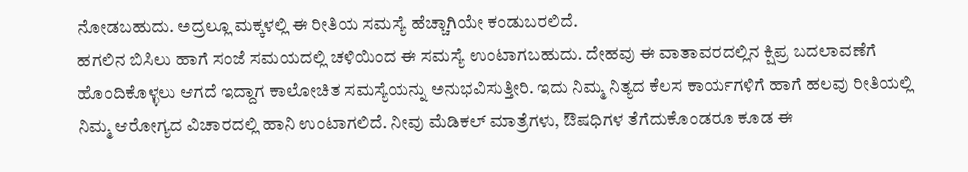ನೋಡಬಹುದು. ಅದ್ರಲ್ಲೂ ಮಕ್ಕಳಲ್ಲಿ ಈ ರೀತಿಯ ಸಮಸ್ಯೆ ಹೆಚ್ಚಾಗಿಯೇ ಕಂಡುಬರಲಿದೆ.
ಹಗಲಿನ ಬಿಸಿಲು ಹಾಗೆ ಸಂಜೆ ಸಮಯದಲ್ಲಿ ಚಳಿಯಿಂದ ಈ ಸಮಸ್ಯೆ ಉಂಟಾಗಬಹುದು. ದೇಹವು ಈ ವಾತಾವರದಲ್ಲಿನ ಕ್ಷಿಪ್ರ ಬದಲಾವಣೆಗೆ ಹೊಂದಿಕೊಳ್ಳಲು ಆಗದೆ ಇದ್ದಾಗ ಕಾಲೋಚಿತ ಸಮಸ್ಯೆಯನ್ನು ಅನುಭವಿಸುತ್ತೀರಿ. ಇದು ನಿಮ್ಮ ನಿತ್ಯದ ಕೆಲಸ ಕಾರ್ಯಗಳಿಗೆ ಹಾಗೆ ಹಲವು ರೀತಿಯಲ್ಲಿ ನಿಮ್ಮ ಆರೋಗ್ಯದ ವಿಚಾರದಲ್ಲಿ ಹಾನಿ ಉಂಟಾಗಲಿದೆ. ನೀವು ಮೆಡಿಕಲ್ ಮಾತ್ರೆಗಳು, ಔಷಧಿಗಳ ತೆಗೆದುಕೊಂಡರೂ ಕೂಡ ಈ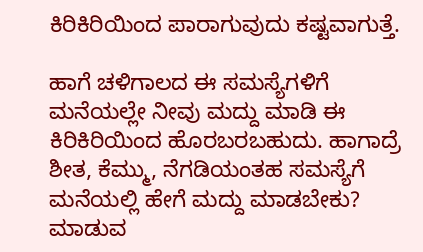ಕಿರಿಕಿರಿಯಿಂದ ಪಾರಾಗುವುದು ಕಷ್ಟವಾಗುತ್ತೆ.

ಹಾಗೆ ಚಳಿಗಾಲದ ಈ ಸಮಸ್ಯೆಗಳಿಗೆ ಮನೆಯಲ್ಲೇ ನೀವು ಮದ್ದು ಮಾಡಿ ಈ ಕಿರಿಕಿರಿಯಿಂದ ಹೊರಬರಬಹುದು. ಹಾಗಾದ್ರೆ ಶೀತ, ಕೆಮ್ಮು, ನೆಗಡಿಯಂತಹ ಸಮಸ್ಯೆಗೆ ಮನೆಯಲ್ಲಿ ಹೇಗೆ ಮದ್ದು ಮಾಡಬೇಕು? ಮಾಡುವ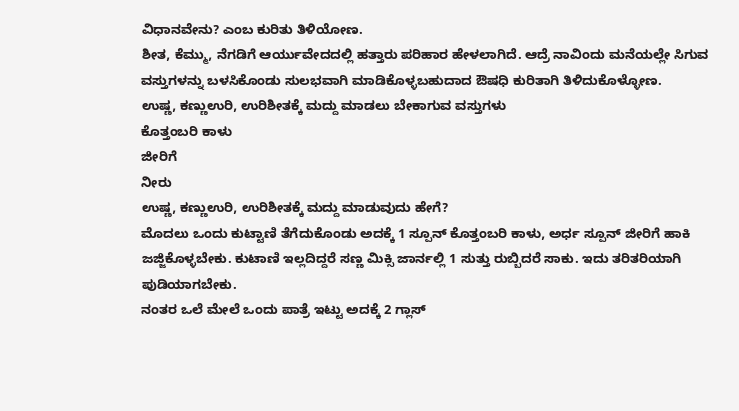ವಿಧಾನವೇನು? ಎಂಬ ಕುರಿತು ತಿಳಿಯೋಣ.
ಶೀತ, ಕೆಮ್ಮು, ನೆಗಡಿಗೆ ಆರ್ಯುವೇದದಲ್ಲಿ ಹತ್ತಾರು ಪರಿಹಾರ ಹೇಳಲಾಗಿದೆ. ಆದ್ರೆ ನಾವಿಂದು ಮನೆಯಲ್ಲೇ ಸಿಗುವ ವಸ್ತುಗಳನ್ನು ಬಳಸಿಕೊಂಡು ಸುಲಭವಾಗಿ ಮಾಡಿಕೊಳ್ಳಬಹುದಾದ ಔಷಧಿ ಕುರಿತಾಗಿ ತಿಳಿದುಕೊಳ್ಳೋಣ.
ಉಷ್ಣ, ಕಣ್ಣುಉರಿ, ಉರಿಶೀತಕ್ಕೆ ಮದ್ದು ಮಾಡಲು ಬೇಕಾಗುವ ವಸ್ತುಗಳು
ಕೊತ್ತಂಬರಿ ಕಾಳು
ಜೀರಿಗೆ
ನೀರು
ಉಷ್ಣ, ಕಣ್ಣುಉರಿ, ಉರಿಶೀತಕ್ಕೆ ಮದ್ದು ಮಾಡುವುದು ಹೇಗೆ?
ಮೊದಲು ಒಂದು ಕುಟ್ಟಾಣಿ ತೆಗೆದುಕೊಂಡು ಅದಕ್ಕೆ 1 ಸ್ಪೂನ್ ಕೊತ್ತಂಬರಿ ಕಾಳು, ಅರ್ಧ ಸ್ಪೂನ್ ಜೀರಿಗೆ ಹಾಕಿ ಜಜ್ಜಿಕೊಳ್ಳಬೇಕು. ಕುಟಾಣಿ ಇಲ್ಲದಿದ್ದರೆ ಸಣ್ಣ ಮಿಕ್ಸಿ ಜಾರ್ನಲ್ಲಿ 1 ಸುತ್ತು ರುಬ್ಬಿದರೆ ಸಾಕು. ಇದು ತರಿತರಿಯಾಗಿ ಪುಡಿಯಾಗಬೇಕು.
ನಂತರ ಒಲೆ ಮೇಲೆ ಒಂದು ಪಾತ್ರೆ ಇಟ್ಟು ಅದಕ್ಕೆ 2 ಗ್ಲಾಸ್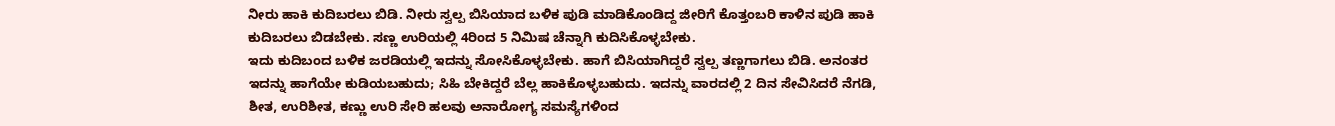ನೀರು ಹಾಕಿ ಕುದಿಬರಲು ಬಿಡಿ. ನೀರು ಸ್ವಲ್ಪ ಬಿಸಿಯಾದ ಬಳಿಕ ಪುಡಿ ಮಾಡಿಕೊಂಡಿದ್ದ ಜೀರಿಗೆ ಕೊತ್ತಂಬರಿ ಕಾಳಿನ ಪುಡಿ ಹಾಕಿ ಕುದಿಬರಲು ಬಿಡಬೇಕು. ಸಣ್ಣ ಉರಿಯಲ್ಲಿ 4ರಿಂದ 5 ನಿಮಿಷ ಚೆನ್ನಾಗಿ ಕುದಿಸಿಕೊಳ್ಳಬೇಕು.
ಇದು ಕುದಿಬಂದ ಬಳಿಕ ಜರಡಿಯಲ್ಲಿ ಇದನ್ನು ಸೋಸಿಕೊಳ್ಳಬೇಕು. ಹಾಗೆ ಬಿಸಿಯಾಗಿದ್ದರೆ ಸ್ವಲ್ಪ ತಣ್ಣಗಾಗಲು ಬಿಡಿ. ಅನಂತರ ಇದನ್ನು ಹಾಗೆಯೇ ಕುಡಿಯಬಹುದು; ಸಿಹಿ ಬೇಕಿದ್ದರೆ ಬೆಲ್ಲ ಹಾಕಿಕೊಳ್ಳಬಹುದು. ಇದನ್ನು ವಾರದಲ್ಲಿ 2 ದಿನ ಸೇವಿಸಿದರೆ ನೆಗಡಿ, ಶೀತ, ಉರಿಶೀತ, ಕಣ್ಣು ಉರಿ ಸೇರಿ ಹಲವು ಅನಾರೋಗ್ಯ ಸಮಸ್ಯೆಗಳಿಂದ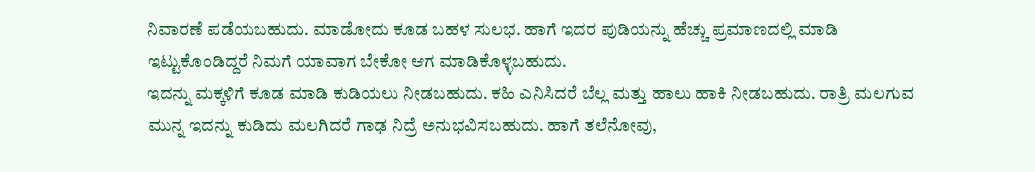ನಿವಾರಣೆ ಪಡೆಯಬಹುದು. ಮಾಡೋದು ಕೂಡ ಬಹಳ ಸುಲಭ. ಹಾಗೆ ಇದರ ಪುಡಿಯನ್ನು ಹೆಚ್ಚು ಪ್ರಮಾಣದಲ್ಲಿ ಮಾಡಿ ಇಟ್ಟುಕೊಂಡಿದ್ದರೆ ನಿಮಗೆ ಯಾವಾಗ ಬೇಕೋ ಆಗ ಮಾಡಿಕೊಳ್ಳಬಹುದು.
ಇದನ್ನು ಮಕ್ಕಳಿಗೆ ಕೂಡ ಮಾಡಿ ಕುಡಿಯಲು ನೀಡಬಹುದು. ಕಹಿ ಎನಿಸಿದರೆ ಬೆಲ್ಲ ಮತ್ತು ಹಾಲು ಹಾಕಿ ನೀಡಬಹುದು. ರಾತ್ರಿ ಮಲಗುವ ಮುನ್ನ ಇದನ್ನು ಕುಡಿದು ಮಲಗಿದರೆ ಗಾಢ ನಿದ್ರೆ ಅನುಭವಿಸಬಹುದು. ಹಾಗೆ ತಲೆನೋವು,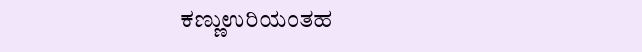ಕಣ್ಣುಉರಿಯಂತಹ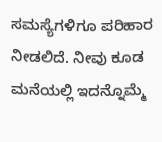ಸಮಸ್ಯೆಗಳಿಗೂ ಪರಿಹಾರ ನೀಡಲಿದೆ. ನೀವು ಕೂಡ ಮನೆಯಲ್ಲಿ ಇದನ್ನೊಮ್ಮೆ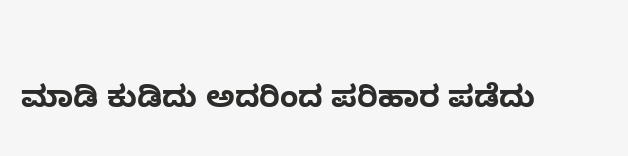ಮಾಡಿ ಕುಡಿದು ಅದರಿಂದ ಪರಿಹಾರ ಪಡೆದು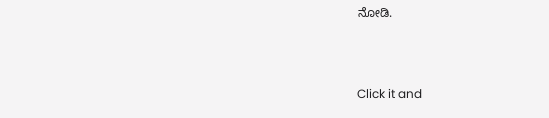ನೋಡಿ.



Click it and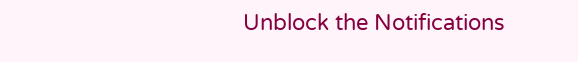Unblock the Notifications